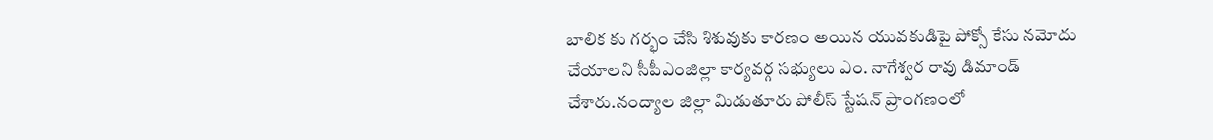బాలిక కు గర్భం చేసి శిశువుకు కారణం అయిన యువకుడిపై పోక్సో కేసు నమోదు చేయాలని సీపీఎంజిల్లా కార్యవర్గ సభ్యులు ఎం. నాగేశ్వర రావు డిమాండ్ చేశారు.నంద్యాల జిల్లా మిడుతూరు పోలీస్ స్టేషన్ ప్రాంగణంలో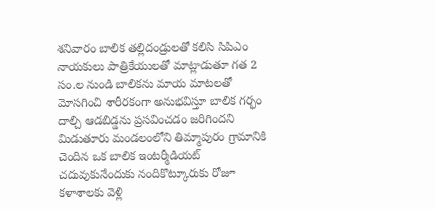శనివారం బాలిక తల్లిదండ్రులతో కలిసి సిపిఎం నాయకులు పాత్రికేయులతో మాట్లాడుతూ గత 2 సం.ల నుండి బాలికను మాయ మాటలతో మోసగించి శారీరకంగా అనుభవిస్తూ బాలిక గర్భం దాల్చి ఆడబిడ్డను ప్రసవించడం జరిగిందని మిడుతూరు మండలంలోని తిమ్మాపురం గ్రామానికి చెందిన ఒక బాలిక ఇంటర్మీడియట్ చదువుకునేందుకు నందికొట్కూరుకు రోజూ కళాశాలకు వెళ్లి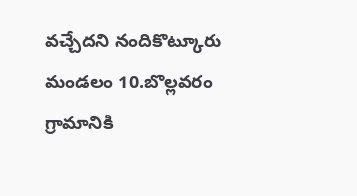వచ్చేదని నందికొట్కూరు మండలం 10.బొల్లవరం గ్రామానికి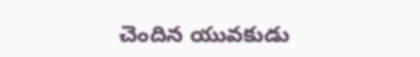చెందిన యువకుడు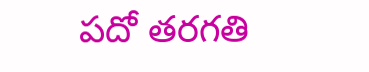పదో తరగతి